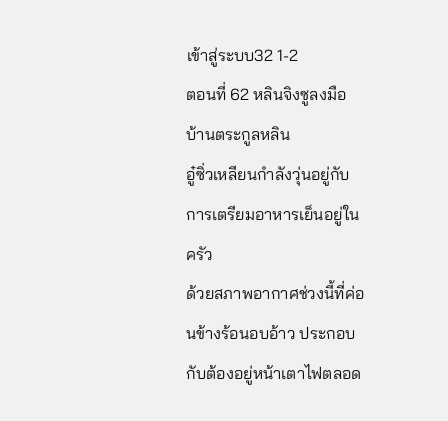เข้าสู่ระบบ32 1-2
ตอนที่ 62 หลินจิงซูลงมือ
บ้านตระกูลหลิน
อู๋ซิ่วเหลียนกำลังวุ่นอยู่กับการเตรียมอาหารเย็นอยู่ในครัว
ด้วยสภาพอากาศช่วงนี้ที่ค่อนข้างร้อนอบอ้าว ประกอบกับต้องอยู่หน้าเตาไฟตลอด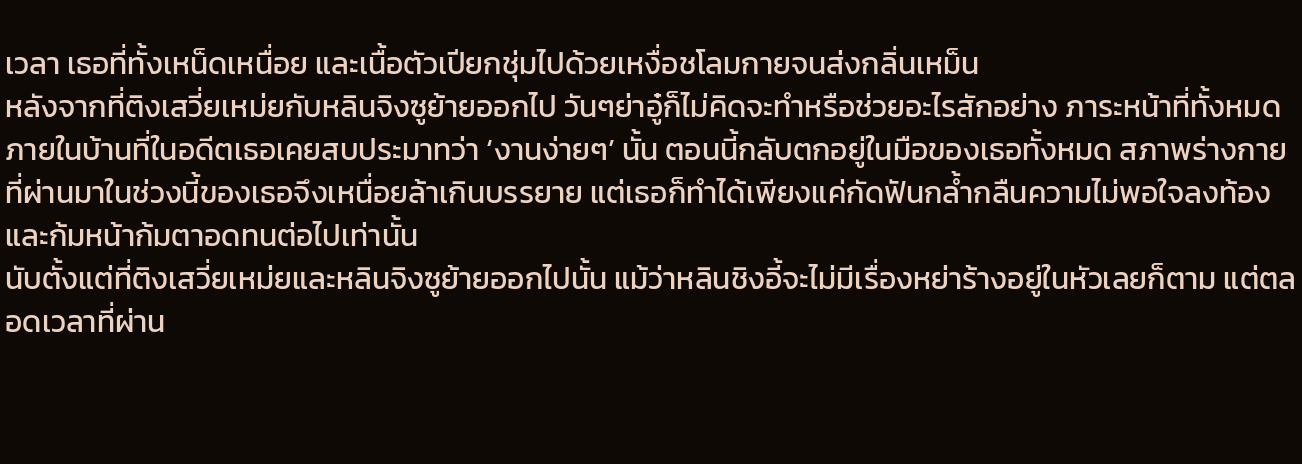เวลา เธอที่ทั้งเหน็ดเหนื่อย และเนื้อตัวเปียกชุ่มไปด้วยเหงื่อชโลมกายจนส่งกลิ่นเหม็น
หลังจากที่ติงเสวี่ยเหม่ยกับหลินจิงซูย้ายออกไป วันๆย่าอู๋ก็ไม่คิดจะทำหรือช่วยอะไรสักอย่าง ภาระหน้าที่ทั้งหมดภายในบ้านที่ในอดีตเธอเคยสบประมาทว่า ‘งานง่ายๆ’ นั้น ตอนนี้กลับตกอยู่ในมือของเธอทั้งหมด สภาพร่างกายที่ผ่านมาในช่วงนี้ของเธอจึงเหนื่อยล้าเกินบรรยาย แต่เธอก็ทำได้เพียงแค่กัดฟันกล้ำกลืนความไม่พอใจลงท้อง และก้มหน้าก้มตาอดทนต่อไปเท่านั้น
นับตั้งแต่ที่ติงเสวี่ยเหม่ยและหลินจิงซูย้ายออกไปนั้น แม้ว่าหลินชิงอี้จะไม่มีเรื่องหย่าร้างอยู่ในหัวเลยก็ตาม แต่ตลอดเวลาที่ผ่าน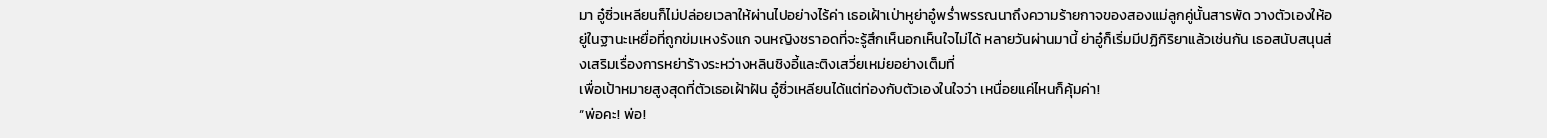มา อู๋ซิ่วเหลียนก็ไม่ปล่อยเวลาให้ผ่านไปอย่างไร้ค่า เธอเฝ้าเป่าหูย่าอู๋พร่ำพรรณนาถึงความร้ายกาจของสองแม่ลูกคู่นั้นสารพัด วางตัวเองให้อยู่ในฐานะเหยื่อที่ถูกข่มเหงรังแก จนหญิงชราอดที่จะรู้สึกเห็นอกเห็นใจไม่ได้ หลายวันผ่านมานี้ ย่าอู๋ก็เริ่มมีปฏิกิริยาแล้วเช่นกัน เธอสนับสนุนส่งเสริมเรื่องการหย่าร้างระหว่างหลินชิงอี้และติงเสวี่ยเหม่ยอย่างเต็มที่
เพื่อเป้าหมายสูงสุดที่ตัวเธอเฝ้าฝัน อู๋ซิ่วเหลียนได้แต่ท่องกับตัวเองในใจว่า เหนื่อยแค่ไหนก็คุ้มค่า!
“พ่อคะ! พ่อ!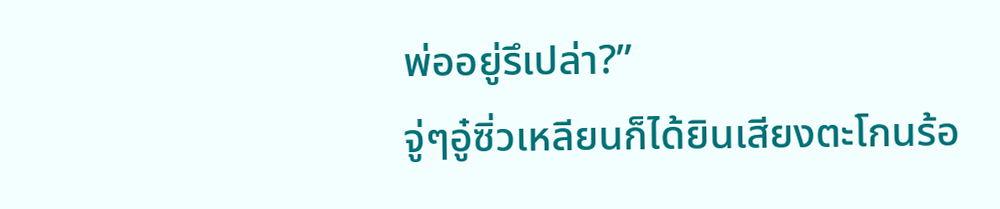พ่ออยู่รึเปล่า?”
จู่ๆอู๋ซิ่วเหลียนก็ได้ยินเสียงตะโกนร้อ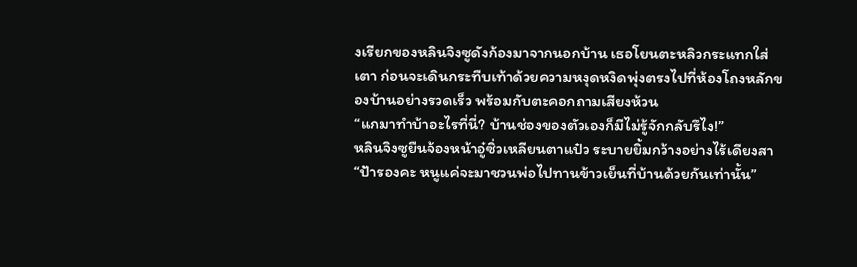งเรียกของหลินจิงซูดังก้องมาจากนอกบ้าน เธอโยนตะหลิวกระแทกใส่เตา ก่อนจะเดินกระทืบเท้าด้วยความหงุดหงิดพุ่งตรงไปที่ห้องโถงหลักของบ้านอย่างรวดเร็ว พร้อมกับตะคอกถามเสียงห้วน
“แกมาทำบ้าอะไรที่นี่? บ้านช่องของตัวเองก็มีไม่รู้จักกลับรึไง!”
หลินจิงซูยืนจ้องหน้าอู๋ซิ่วเหลียนตาแป๋ว ระบายยิ้มกว้างอย่างไร้เดียงสา
“ป้ารองคะ หนูแค่จะมาชวนพ่อไปทานข้าวเย็นที่บ้านด้วยกันเท่านั้น”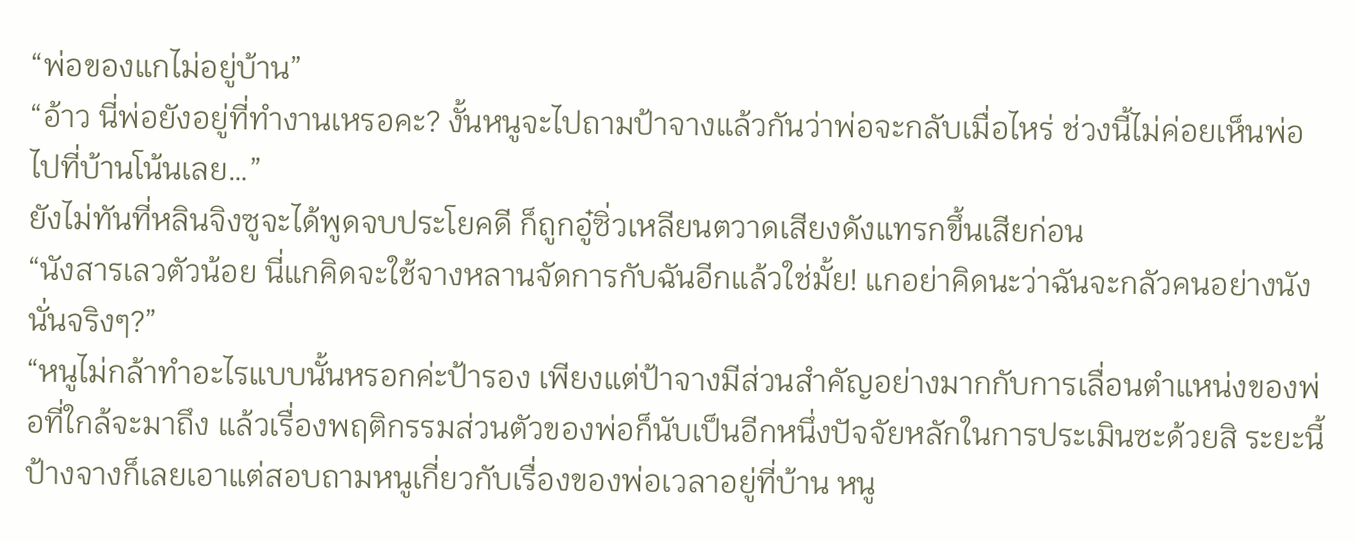“พ่อของแกไม่อยู่บ้าน”
“อ้าว นี่พ่อยังอยู่ที่ทำงานเหรอคะ? งั้นหนูจะไปถามป้าจางแล้วกันว่าพ่อจะกลับเมื่อไหร่ ช่วงนี้ไม่ค่อยเห็นพ่อไปที่บ้านโน้นเลย…”
ยังไม่ทันที่หลินจิงซูจะได้พูดจบประโยคดี ก็ถูกอู๋ซิ่วเหลียนตวาดเสียงดังแทรกขึ้นเสียก่อน
“นังสารเลวตัวน้อย นี่แกคิดจะใช้จางหลานจัดการกับฉันอีกแล้วใช่มั้ย! แกอย่าคิดนะว่าฉันจะกลัวคนอย่างนังนั่นจริงๆ?”
“หนูไม่กล้าทำอะไรแบบนั้นหรอกค่ะป้ารอง เพียงแต่ป้าจางมีส่วนสำคัญอย่างมากกับการเลื่อนตำแหน่งของพ่อที่ใกล้จะมาถึง แล้วเรื่องพฤติกรรมส่วนตัวของพ่อก็นับเป็นอีกหนึ่งปัจจัยหลักในการประเมินซะด้วยสิ ระยะนี้ป้างจางก็เลยเอาแต่สอบถามหนูเกี่ยวกับเรื่องของพ่อเวลาอยู่ที่บ้าน หนู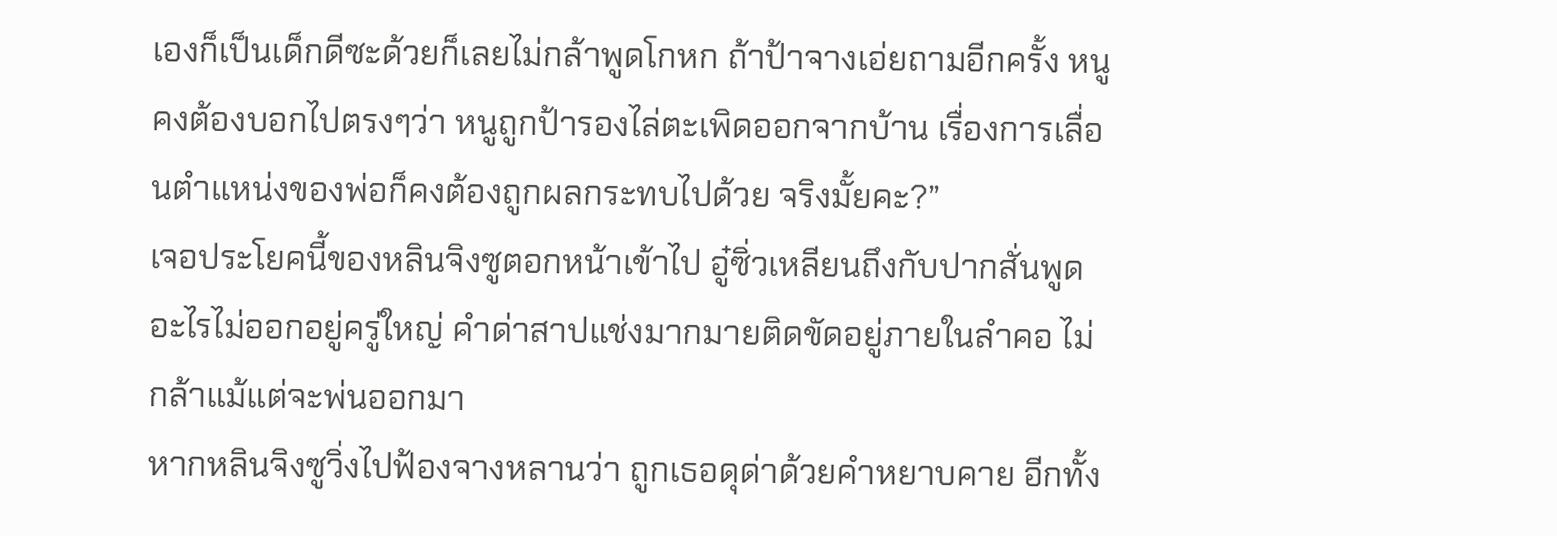เองก็เป็นเด็กดีซะด้วยก็เลยไม่กล้าพูดโกหก ถ้าป้าจางเอ่ยถามอีกครั้ง หนูคงต้องบอกไปตรงๆว่า หนูถูกป้ารองไล่ตะเพิดออกจากบ้าน เรื่องการเลื่อนตำแหน่งของพ่อก็คงต้องถูกผลกระทบไปด้วย จริงมั้ยคะ?”
เจอประโยคนี้ของหลินจิงซูตอกหน้าเข้าไป อู๋ซิ่วเหลียนถึงกับปากสั่นพูดอะไรไม่ออกอยู่ครู่ใหญ่ คำด่าสาปแช่งมากมายติดขัดอยู่ภายในลำคอ ไม่กล้าแม้แต่จะพ่นออกมา
หากหลินจิงซูวิ่งไปฟ้องจางหลานว่า ถูกเธอดุด่าด้วยคำหยาบคาย อีกทั้ง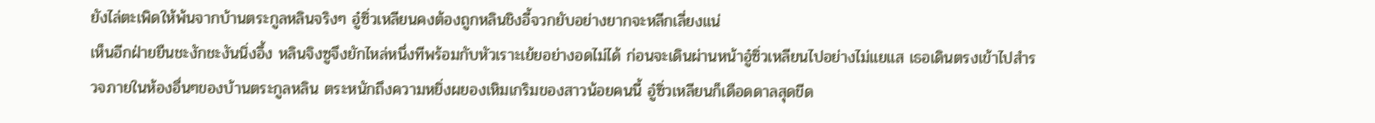ยังไล่ตะเพิดให้พ้นจากบ้านตระกูลหลินจริงๆ อู๋ซิ่วเหลียนคงต้องถูกหลินชิงอี้จวกยับอย่างยากจะหลีกเลี่ยงแน่
เห็นอีกฝ่ายยืนชะงักชะงันนิ่งอึ้ง หลินจิงซูจึงยักไหล่หนึ่งทีพร้อมกับหัวเราะเย้ยอย่างอดไม่ได้ ก่อนจะเดินผ่านหน้าอู๋ซิ่วเหลียนไปอย่างไม่แยแส เธอเดินตรงเข้าไปสำรวจภายในห้องอื่นๆของบ้านตระกูลหลิน ตระหนักถึงความหยิ่งผยองเหิมเกริมของสาวน้อยคนนี้ อู๋ซิ่วเหลียนก็เดือดดาลสุดขีด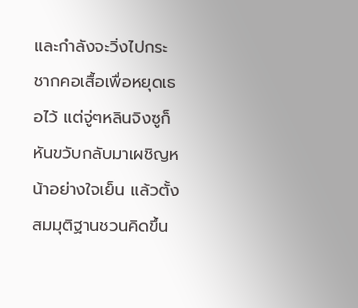และกำลังจะวิ่งไปกระชากคอเสื้อเพื่อหยุดเธอไว้ แต่จู่ๆหลินจิงซูก็หันขวับกลับมาเผชิญหน้าอย่างใจเย็น แล้วตั้งสมมุติฐานชวนคิดขึ้น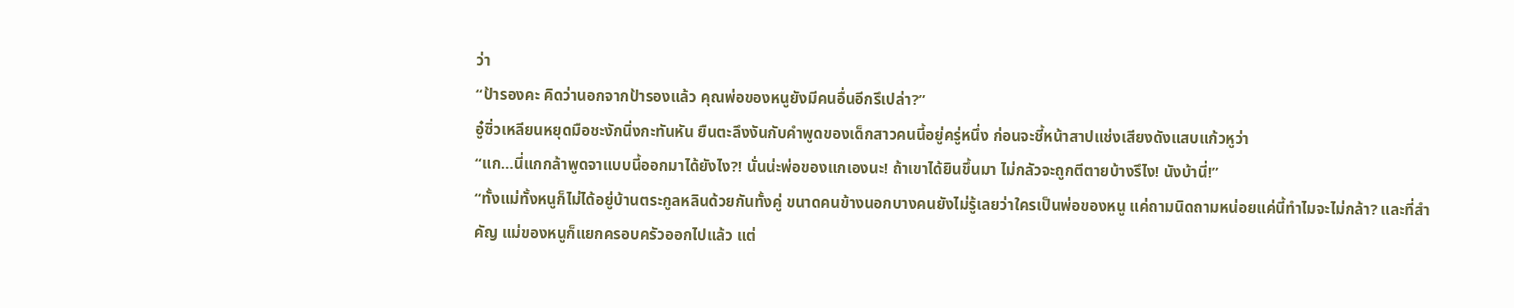ว่า
“ป้ารองคะ คิดว่านอกจากป้ารองแล้ว คุณพ่อของหนูยังมีคนอื่นอีกรึเปล่า?”
อู๋ซิ่วเหลียนหยุดมือชะงักนิ่งกะทันหัน ยืนตะลึงงันกับคำพูดของเด็กสาวคนนี้อยู่ครู่หนึ่ง ก่อนจะชี้หน้าสาปแช่งเสียงดังแสบแก้วหูว่า
“แก…นี่แกกล้าพูดจาแบบนี้ออกมาได้ยังไง?! นั่นน่ะพ่อของแกเองนะ! ถ้าเขาได้ยินขึ้นมา ไม่กลัวจะถูกตีตายบ้างรึไง! นังบ้านี่!”
“ทั้งแม่ทั้งหนูก็ไม่ได้อยู่บ้านตระกูลหลินด้วยกันทั้งคู่ ขนาดคนข้างนอกบางคนยังไม่รู้เลยว่าใครเป็นพ่อของหนู แค่ถามนิดถามหน่อยแค่นี้ทำไมจะไม่กล้า? และที่สำคัญ แม่ของหนูก็แยกครอบครัวออกไปแล้ว แต่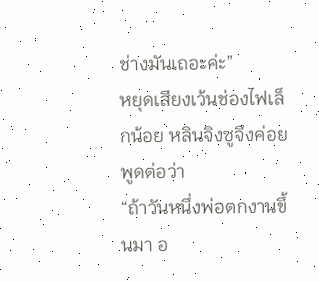ช่างมันเถอะค่ะ”
หยุดเสียงเว้นช่องไฟเล็กน้อย หลินจิงซูจึงค่อยพูดต่อว่า
“ถ้าวันหนึ่งพ่อตกงานขึ้นมา อ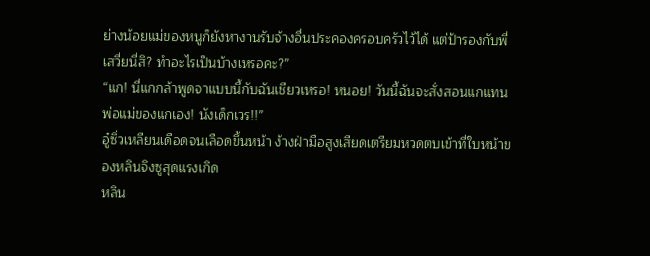ย่างน้อยแม่ของหนูก็ยังหางานรับจ้างอื่นประคองครอบครัวไว้ได้ แต่ป้ารองกับพี่เสวี่ยนี่สิ? ทำอะไรเป็นบ้างเหรอคะ?”
“แก! นี่แกกล้าพูดจาแบบนี้กับฉันเชียวเหรอ! หนอย! วันนี้ฉันจะสั่งสอนแกแทนพ่อแม่ของแกเอง! นังเด็กเวร!!”
อู๋ซิ่วเหลียนเดือดจนเลือดขึ้นหน้า ง้างฝ่ามือสูงเสียดเตรียมหวดตบเข้าที่ใบหน้าของหลินจิงซูสุดแรงเกิด
หลิน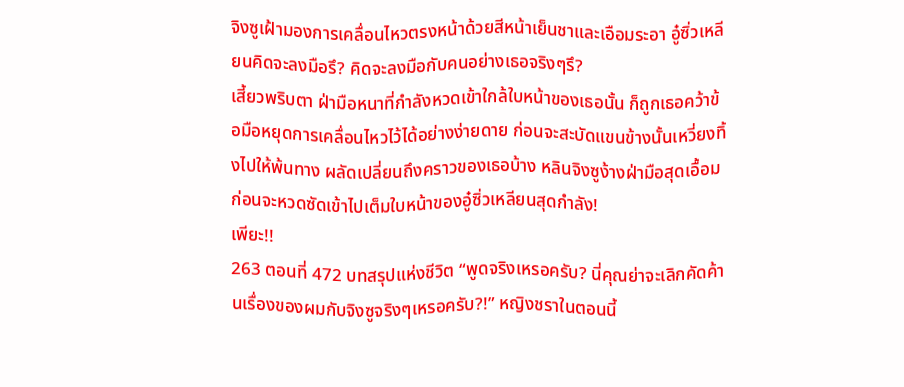จิงซูเฝ้ามองการเคลื่อนไหวตรงหน้าด้วยสีหน้าเย็นชาและเอือมระอา อู๋ซิ่วเหลียนคิดจะลงมือรึ? คิดจะลงมือกับคนอย่างเธอจริงๆรึ?
เสี้ยวพริบตา ฝ่ามือหนาที่กำลังหวดเข้าใกล้ใบหน้าของเธอนั้น ก็ถูกเธอคว้าข้อมือหยุดการเคลื่อนไหวไว้ได้อย่างง่ายดาย ก่อนจะสะบัดแขนข้างนั้นเหวี่ยงทิ้งไปให้พ้นทาง ผลัดเปลี่ยนถึงคราวของเธอบ้าง หลินจิงซูง้างฝ่ามือสุดเอื้อม ก่อนจะหวดซัดเข้าไปเต็มใบหน้าของอู๋ซิ่วเหลียนสุดกำลัง!
เพียะ!!
263 ตอนที่ 472 บทสรุปแห่งชีวิต “พูดจริงเหรอครับ? นี่คุณย่าจะเลิกคัดค้านเรื่องของผมกับจิงซูจริงๆเหรอครับ?!” หญิงชราในตอนนี้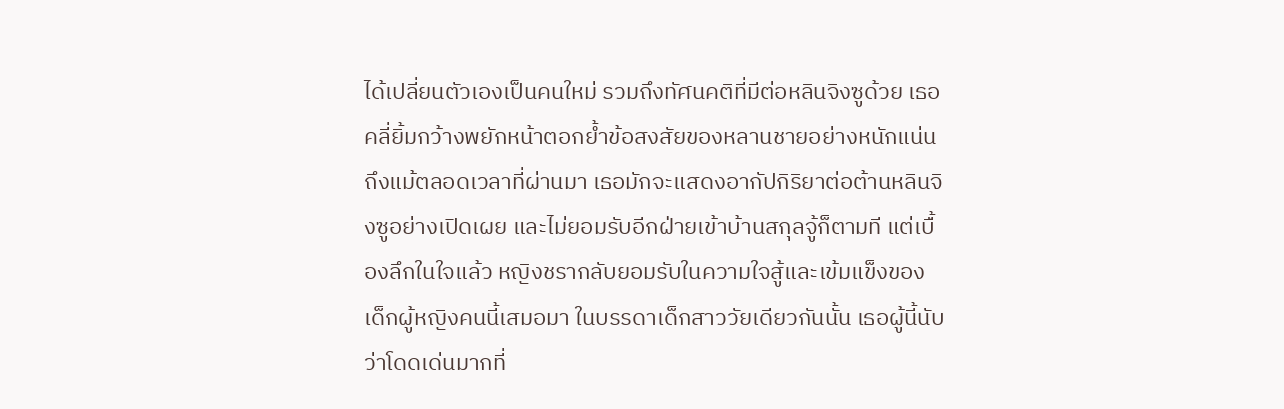ได้เปลี่ยนตัวเองเป็นคนใหม่ รวมถึงทัศนคติที่มีต่อหลินจิงซูด้วย เธอคลี่ยิ้มกว้างพยักหน้าตอกย้ำข้อสงสัยของหลานชายอย่างหนักแน่น ถึงแม้ตลอดเวลาที่ผ่านมา เธอมักจะแสดงอากัปกิริยาต่อต้านหลินจิงซูอย่างเปิดเผย และไม่ยอมรับอีกฝ่ายเข้าบ้านสกุลจู้ก็ตามที แต่เบื้องลึกในใจแล้ว หญิงชรากลับยอมรับในความใจสู้และเข้มแข็งของเด็กผู้หญิงคนนี้เสมอมา ในบรรดาเด็กสาววัยเดียวกันนั้น เธอผู้นี้นับว่าโดดเด่นมากที่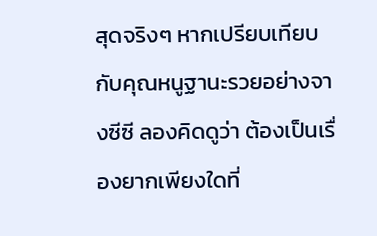สุดจริงๆ หากเปรียบเทียบกับคุณหนูฐานะรวยอย่างจางซีซี ลองคิดดูว่า ต้องเป็นเรื่องยากเพียงใดที่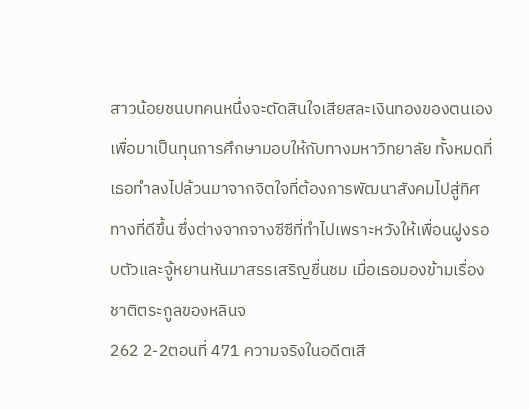สาวน้อยชนบทคนหนึ่งจะตัดสินใจเสียสละเงินทองของตนเอง เพื่อมาเป็นทุนการศึกษามอบให้กับทางมหาวิทยาลัย ทั้งหมดที่เธอทำลงไปล้วนมาจากจิตใจที่ต้องการพัฒนาสังคมไปสู่ทิศทางที่ดีขึ้น ซึ่งต่างจากจางซีซีที่ทำไปเพราะหวังให้เพื่อนฝูงรอบตัวและจู้หยานหันมาสรรเสริญชื่นชม เมื่อเธอมองข้ามเรื่องชาติตระกูลของหลินจ
262 2-2ตอนที่ 471 ความจริงในอดีตเสี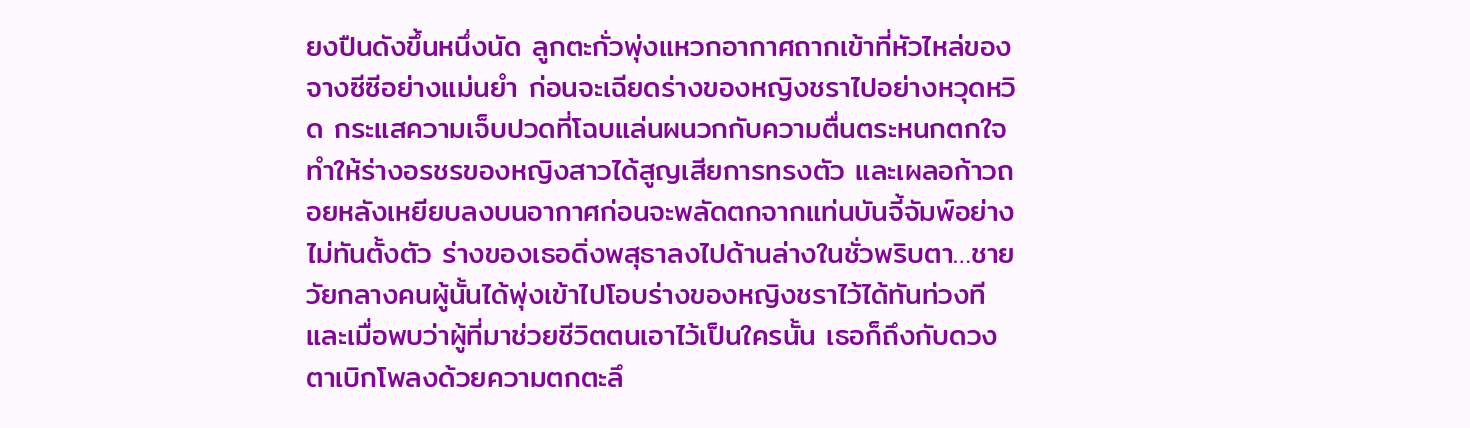ยงปืนดังขึ้นหนึ่งนัด ลูกตะกั่วพุ่งแหวกอากาศถากเข้าที่หัวไหล่ของจางซีซีอย่างแม่นยำ ก่อนจะเฉียดร่างของหญิงชราไปอย่างหวุดหวิด กระแสความเจ็บปวดที่โฉบแล่นผนวกกับความตื่นตระหนกตกใจ ทำให้ร่างอรชรของหญิงสาวได้สูญเสียการทรงตัว และเผลอก้าวถอยหลังเหยียบลงบนอากาศก่อนจะพลัดตกจากแท่นบันจี้จัมพ์อย่างไม่ทันตั้งตัว ร่างของเธอดิ่งพสุธาลงไปด้านล่างในชั่วพริบตา…ชายวัยกลางคนผู้นั้นได้พุ่งเข้าไปโอบร่างของหญิงชราไว้ได้ทันท่วงที และเมื่อพบว่าผู้ที่มาช่วยชีวิตตนเอาไว้เป็นใครนั้น เธอก็ถึงกับดวงตาเบิกโพลงด้วยความตกตะลึ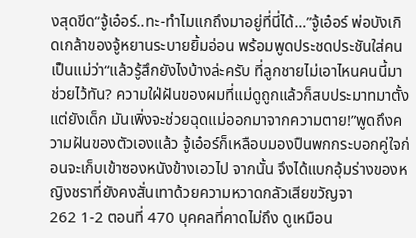งสุดขีด“จู้เอ๋อร์..ทะ-ทำไมแกถึงมาอยู่ที่นี่ได้…”จู้เอ๋อร์ พ่อบังเกิดเกล้าของจู้หยานระบายยิ้มอ่อน พร้อมพูดประชดประชันใส่คนเป็นแม่ว่า“แล้วรู้สึกยังไงบ้างล่ะครับ ที่ลูกชายไม่เอาไหนคนนี้มาช่วยไว้ทัน? ความใฝ่ฝันของผมที่แม่ดูถูกแล้วก็สบประมาทมาตั้งแต่ยังเด็ก มันเพิ่งจะช่วยฉุดแม่ออกมาจากความตาย!”พูดถึงความฝันของตัวเองแล้ว จู้เอ๋อร์ก็เหลือบมองปืนพกกระบอกคู่ใจก่อนจะเก็บเข้าซองหนังข้างเอวไป จากนั้น จึงได้แบกอุ้มร่างของหญิงชราที่ยังคงสั่นเทาด้วยความหวาดกลัวเสียขวัญจา
262 1-2 ตอนที่ 470 บุคคลที่คาดไม่ถึง ดูเหมือน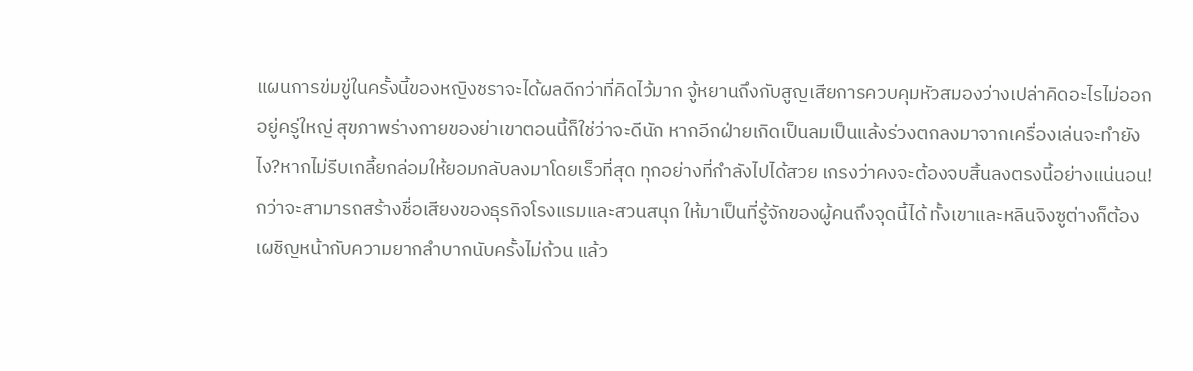แผนการข่มขู่ในครั้งนี้ของหญิงชราจะได้ผลดีกว่าที่คิดไว้มาก จู้หยานถึงกับสูญเสียการควบคุมหัวสมองว่างเปล่าคิดอะไรไม่ออกอยู่ครู่ใหญ่ สุขภาพร่างกายของย่าเขาตอนนี้ก็ใช่ว่าจะดีนัก หากอีกฝ่ายเกิดเป็นลมเป็นแล้งร่วงตกลงมาจากเครื่องเล่นจะทำยังไง?หากไม่รีบเกลี้ยกล่อมให้ยอมกลับลงมาโดยเร็วที่สุด ทุกอย่างที่กำลังไปได้สวย เกรงว่าคงจะต้องจบสิ้นลงตรงนี้อย่างแน่นอน! กว่าจะสามารถสร้างชื่อเสียงของธุรกิจโรงแรมและสวนสนุก ให้มาเป็นที่รู้จักของผู้คนถึงจุดนี้ได้ ทั้งเขาและหลินจิงซูต่างก็ต้องเผชิญหน้ากับความยากลำบากนับครั้งไม่ถ้วน แล้ว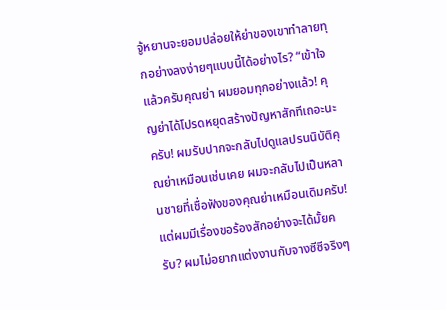จู้หยานจะยอมปล่อยให้ย่าของเขาทำลายทุกอย่างลงง่ายๆแบบนี้ได้อย่างไร? “เข้าใจแล้วครับคุณย่า ผมยอมทุกอย่างแล้ว! คุญย่าได้โปรดหยุดสร้างปัญหาสักทีเถอะนะครับ! ผมรับปากจะกลับไปดูแลปรนนิบัติคุณย่าเหมือนเช่นเคย ผมจะกลับไปเป็นหลานชายที่เชื่อฟังของคุณย่าเหมือนเดิมครับ! แต่ผมมีเรื่องขอร้องสักอย่างจะได้มั้ยครับ? ผมไม่อยากแต่งงานกับจางซีซีจริงๆ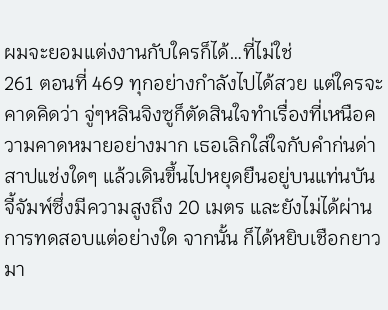ผมจะยอมแต่งงานกับใครก็ได้…ที่ไม่ใช่
261 ตอนที่ 469 ทุกอย่างกำลังไปได้สวย แต่ใครจะคาดคิดว่า จู่ๆหลินจิงซูก็ตัดสินใจทำเรื่องที่เหนือความคาดหมายอย่างมาก เธอเลิกใส่ใจกับคำก่นด่าสาปแช่งใดๆ แล้วเดินขึ้นไปหยุดยืนอยู่บนแท่นบันจี้จัมพ์ซึ่งมีความสูงถึง 20 เมตร และยังไม่ได้ผ่านการทดสอบแต่อย่างใด จากนั้น ก็ได้หยิบเชือกยาวมา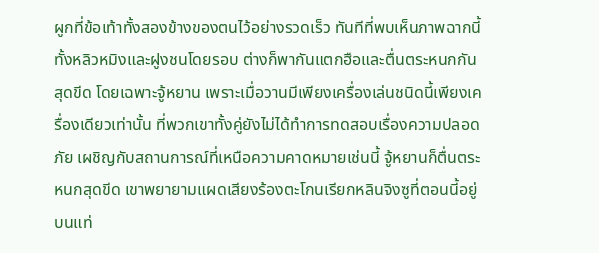ผูกที่ข้อเท้าทั้งสองข้างของตนไว้อย่างรวดเร็ว ทันทีที่พบเห็นภาพฉากนี้ ทั้งหลิวหมิงและฝูงชนโดยรอบ ต่างก็พากันแตกฮือและตื่นตระหนกกันสุดขีด โดยเฉพาะจู้หยาน เพราะเมื่อวานมีเพียงเครื่องเล่นชนิดนี้เพียงเครื่องเดียวเท่านั้น ที่พวกเขาทั้งคู่ยังไม่ได้ทำการทดสอบเรื่องความปลอดภัย เผชิญกับสถานการณ์ที่เหนือความคาดหมายเช่นนี้ จู้หยานก็ตื่นตระหนกสุดขีด เขาพยายามแผดเสียงร้องตะโกนเรียกหลินจิงซูที่ตอนนี้อยู่บนแท่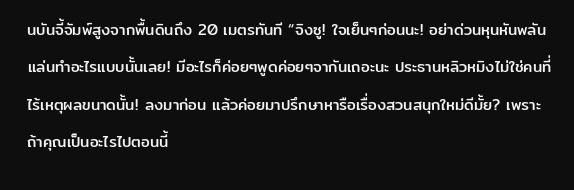นบันจี้จัมพ์สูงจากพื้นดินถึง 20 เมตรทันที “จิงซู! ใจเย็นๆก่อนนะ! อย่าด่วนหุนหันพลันแล่นทำอะไรแบบนั้นเลย! มีอะไรก็ค่อยๆพูดค่อยๆจากันเถอะนะ ประธานหลิวหมิงไม่ใช่คนที่ไร้เหตุผลขนาดนั้น! ลงมาก่อน แล้วค่อยมาปรึกษาหารือเรื่องสวนสนุกใหม่ดีมั้ย? เพราะถ้าคุณเป็นอะไรไปตอนนี้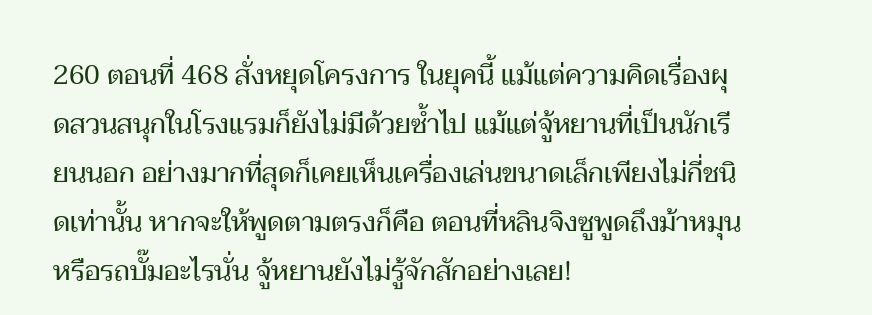260 ตอนที่ 468 สั่งหยุดโครงการ ในยุคนี้ แม้แต่ความคิดเรื่องผุดสวนสนุกในโรงแรมก็ยังไม่มีด้วยซ้ำไป แม้แต่จู้หยานที่เป็นนักเรียนนอก อย่างมากที่สุดก็เคยเห็นเครื่องเล่นขนาดเล็กเพียงไม่กี่ชนิดเท่านั้น หากจะให้พูดตามตรงก็คือ ตอนที่หลินจิงซูพูดถึงม้าหมุนหรือรถบั๊มอะไรนั่น จู้หยานยังไม่รู้จักสักอย่างเลย!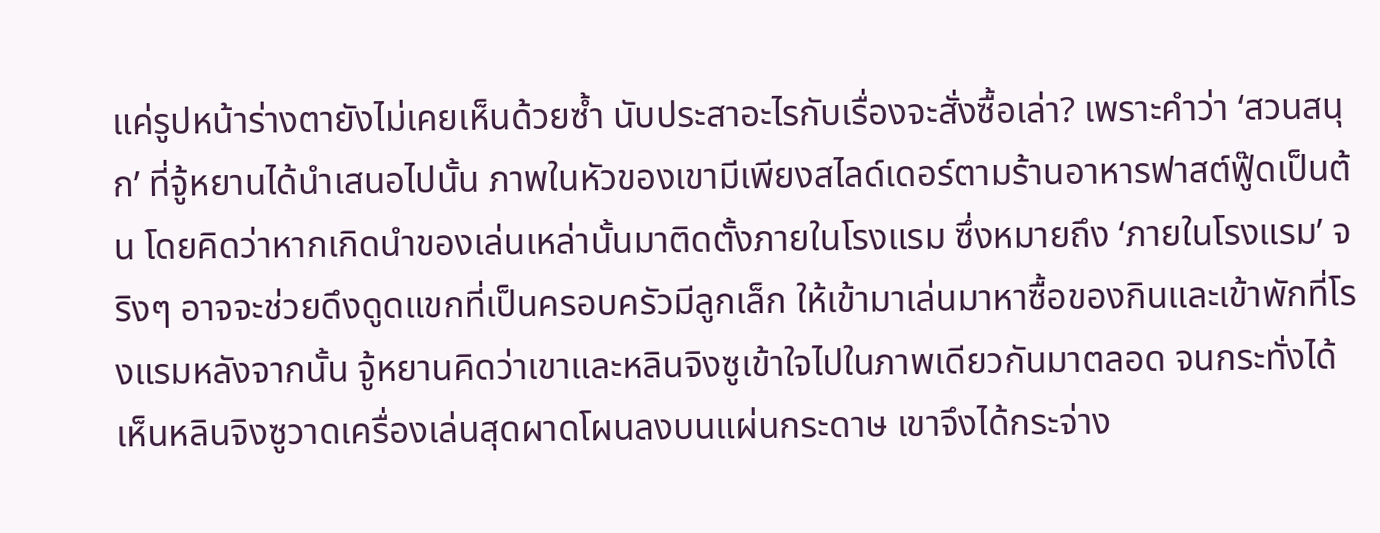แค่รูปหน้าร่างตายังไม่เคยเห็นด้วยซ้ำ นับประสาอะไรกับเรื่องจะสั่งซื้อเล่า? เพราะคำว่า ‘สวนสนุก’ ที่จู้หยานได้นำเสนอไปนั้น ภาพในหัวของเขามีเพียงสไลด์เดอร์ตามร้านอาหารฟาสต์ฟู๊ดเป็นต้น โดยคิดว่าหากเกิดนำของเล่นเหล่านั้นมาติดตั้งภายในโรงแรม ซึ่งหมายถึง ‘ภายในโรงแรม’ จริงๆ อาจจะช่วยดึงดูดแขกที่เป็นครอบครัวมีลูกเล็ก ให้เข้ามาเล่นมาหาซื้อของกินและเข้าพักที่โรงแรมหลังจากนั้น จู้หยานคิดว่าเขาและหลินจิงซูเข้าใจไปในภาพเดียวกันมาตลอด จนกระทั่งได้เห็นหลินจิงซูวาดเครื่องเล่นสุดผาดโผนลงบนแผ่นกระดาษ เขาจึงได้กระจ่าง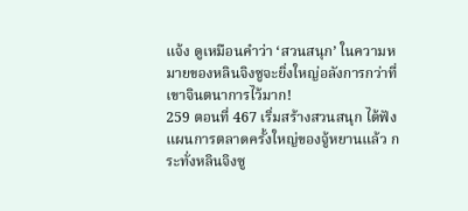แจ้ง ดูเหมือนคำว่า ‘สวนสนุก’ ในความหมายของหลินจิงซูจะยิ่งใหญ่อลังการกว่าที่เขาจินตนาการไว้มาก!
259 ตอนที่ 467 เริ่มสร้างสวนสนุก ได้ฟังแผนการตลาดครั้งใหญ่ของจู้หยานแล้ว กระทั่งหลินจิงซู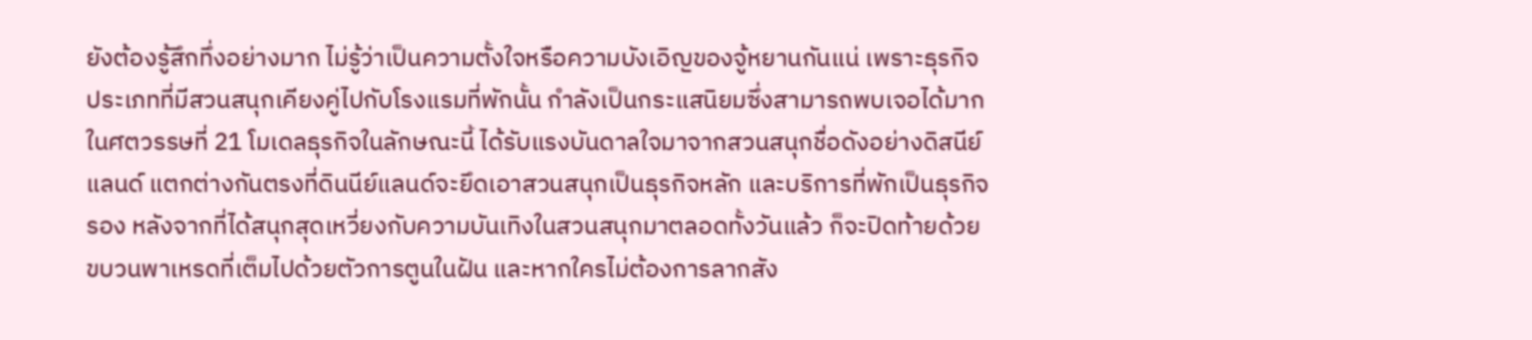ยังต้องรู้สึกทึ่งอย่างมาก ไม่รู้ว่าเป็นความตั้งใจหรือความบังเอิญของจู้หยานกันแน่ เพราะธุรกิจประเภทที่มีสวนสนุกเคียงคู่ไปกับโรงแรมที่พักนั้น กำลังเป็นกระแสนิยมซึ่งสามารถพบเจอได้มากในศตวรรษที่ 21 โมเดลธุรกิจในลักษณะนี้ ได้รับแรงบันดาลใจมาจากสวนสนุกชื่อดังอย่างดิสนีย์แลนด์ แตกต่างกันตรงที่ดินนีย์แลนด์จะยึดเอาสวนสนุกเป็นธุรกิจหลัก และบริการที่พักเป็นธุรกิจรอง หลังจากที่ได้สนุกสุดเหวี่ยงกับความบันเทิงในสวนสนุกมาตลอดทั้งวันแล้ว ก็จะปิดท้ายด้วยขบวนพาเหรดที่เต็มไปด้วยตัวการตูนในฝัน และหากใครไม่ต้องการลากสัง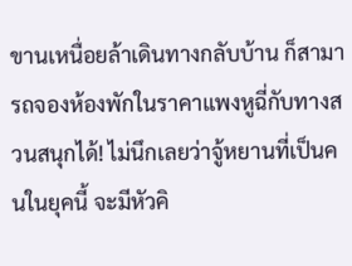ขานเหนื่อยล้าเดินทางกลับบ้าน ก็สามารถจองห้องพักในราคาแพงหูฉี่กับทางสวนสนุกได้! ไม่นึกเลยว่าจู้หยานที่เป็นคนในยุคนี้ จะมีหัวคิ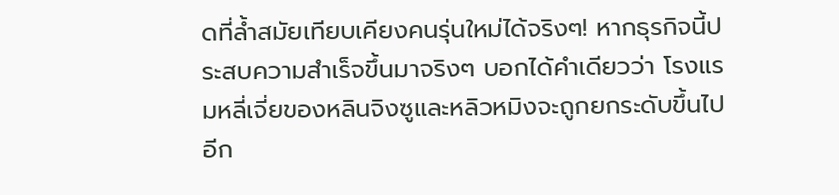ดที่ล้ำสมัยเทียบเคียงคนรุ่นใหม่ได้จริงๆ! หากธุรกิจนี้ประสบความสำเร็จขึ้นมาจริงๆ บอกได้คำเดียวว่า โรงแรมหลี่เจี่ยของหลินจิงซูและหลิวหมิงจะถูกยกระดับขึ้นไปอีก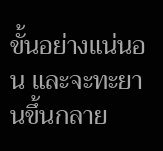ขั้นอย่างแน่นอน และจะทะยานขึ้นกลาย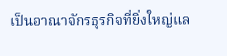เป็นอาณาจักรธุรกิจที่ยิ่งใหญ่แล